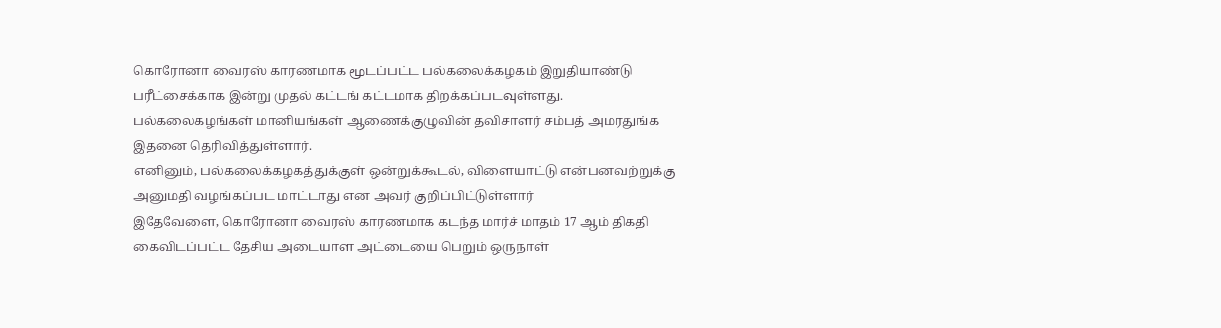கொரோனா வைரஸ் காரணமாக மூடப்பட்ட பல்கலைக்கழகம் இறுதியாண்டு பரீட்சைக்காக இன்று முதல் கட்டங் கட்டமாக திறக்கப்படவுள்ளது.
பல்கலைகழங்கள் மானியங்கள் ஆணைக்குழுவின் தவிசாளர் சம்பத் அமரதுங்க இதனை தெரிவித்துள்ளார்.
எனினும், பல்கலைக்கழகத்துக்குள் ஒன்றுக்கூடல், விளையாட்டு என்பனவற்றுக்கு அனுமதி வழங்கப்பட மாட்டாது என அவர் குறிப்பிட்டுள்ளார்
இதேவேளை, கொரோனா வைரஸ் காரணமாக கடந்த மார்ச் மாதம் 17 ஆம் திகதி கைவிடப்பட்ட தேசிய அடையாள அட்டையை பெறும் ஒருநாள்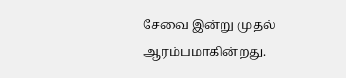சேவை இன்று முதல் ஆரம்பமாகின்றது.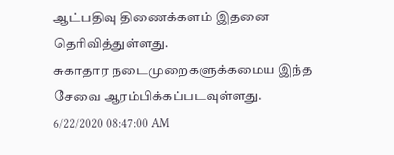ஆட்பதிவு திணைக்களம் இதனை தெரிவித்துள்ளது.
சுகாதார நடைமுறைகளுக்கமைய இந்த சேவை ஆரம்பிக்கப்படவுள்ளது.
6/22/2020 08:47:00 AM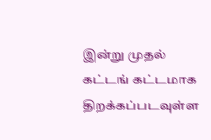இன்று முதல் கட்டங் கட்டமாக திறக்கப்படவுள்ள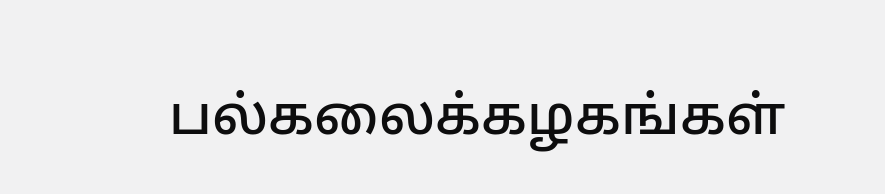பல்கலைக்கழகங்கள்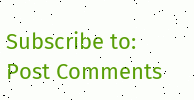Subscribe to:
Post Comments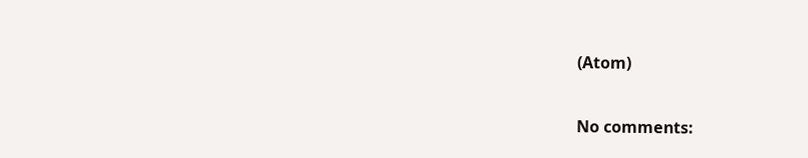(Atom)

No comments: